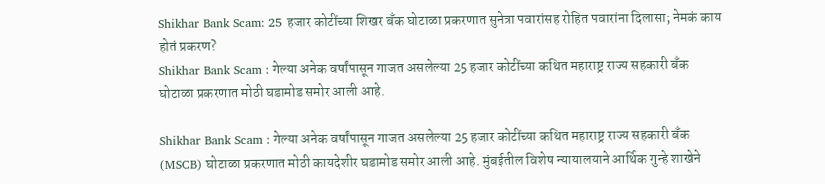Shikhar Bank Scam: 25 हजार कोटींच्या शिखर बँक घोटाळा प्रकरणात सुनेत्रा पवारांसह रोहित पवारांना दिलासा; नेमकं काय होतं प्रकरण?
Shikhar Bank Scam : गेल्या अनेक वर्षांपासून गाजत असलेल्या 25 हजार कोटींच्या कथित महाराष्ट्र राज्य सहकारी बँक घोटाळा प्रकरणात मोठी घडामोड समोर आली आहे.

Shikhar Bank Scam : गेल्या अनेक वर्षांपासून गाजत असलेल्या 25 हजार कोटींच्या कथित महाराष्ट्र राज्य सहकारी बँक (MSCB) घोटाळा प्रकरणात मोठी कायदेशीर घडामोड समोर आली आहे. मुंबईतील विशेष न्यायालयाने आर्थिक गुन्हे शाखेने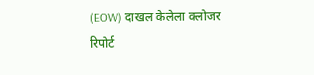(EOW) दाखल केलेला क्लोजर रिपोर्ट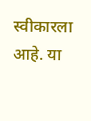स्वीकारला आहे. या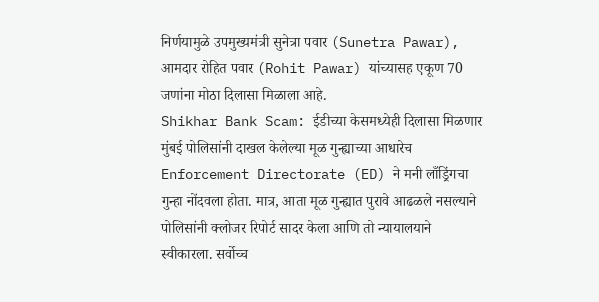निर्णयामुळे उपमुख्यमंत्री सुनेत्रा पवार (Sunetra Pawar), आमदार रोहित पवार (Rohit Pawar) यांच्यासह एकूण 70 जणांना मोठा दिलासा मिळाला आहे.
Shikhar Bank Scam: ईडीच्या केसमध्येही दिलासा मिळणार
मुंबई पोलिसांनी दाखल केलेल्या मूळ गुन्ह्याच्या आधारेच Enforcement Directorate (ED) ने मनी लाँड्रिंगचा गुन्हा नोंदवला होता. मात्र, आता मूळ गुन्ह्यात पुरावे आढळले नसल्याने पोलिसांनी क्लोजर रिपोर्ट सादर केला आणि तो न्यायालयाने स्वीकारला. सर्वोच्च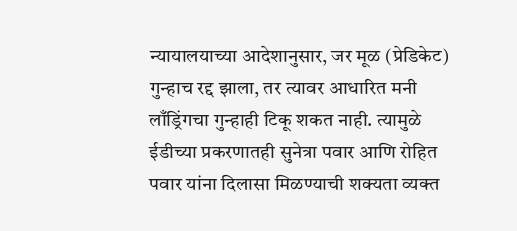न्यायालयाच्या आदेशानुसार, जर मूळ (प्रेडिकेट) गुन्हाच रद्द झाला, तर त्यावर आधारित मनी लाँड्रिंगचा गुन्हाही टिकू शकत नाही. त्यामुळे ईडीच्या प्रकरणातही सुनेत्रा पवार आणि रोहित पवार यांना दिलासा मिळण्याची शक्यता व्यक्त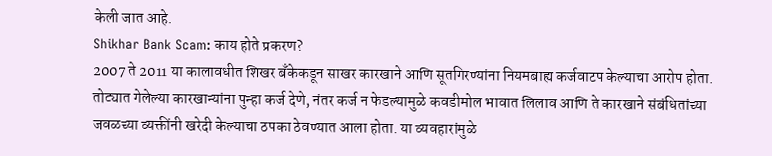केली जात आहे.
Shikhar Bank Scam: काय होते प्रकरण?
2007 ते 2011 या कालावधीत शिखर बँकेकडून साखर कारखाने आणि सूतगिरण्यांना नियमबाह्य कर्जवाटप केल्याचा आरोप होता. तोट्यात गेलेल्या कारखान्यांना पुन्हा कर्ज देणे, नंतर कर्ज न फेडल्यामुळे कवडीमोल भावात लिलाव आणि ते कारखाने संबंधितांच्या जवळच्या व्यक्तींनी खरेदी केल्याचा ठपका ठेवण्यात आला होता. या व्यवहारांमुळे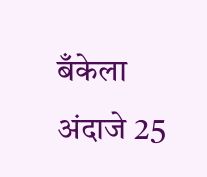बँकेला अंदाजे 25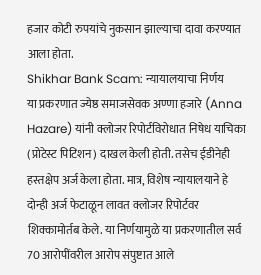हजार कोटी रुपयांचे नुकसान झाल्याचा दावा करण्यात आला होता.
Shikhar Bank Scam: न्यायालयाचा निर्णय
या प्रकरणात ज्येष्ठ समाजसेवक अण्णा हजारे (Anna Hazare) यांनी क्लोजर रिपोर्टविरोधात निषेध याचिका (प्रोटेस्ट पिटिशन) दाखल केली होती. तसेच ईडीनेही हस्तक्षेप अर्ज केला होता. मात्र, विशेष न्यायालयाने हे दोन्ही अर्ज फेटाळून लावत क्लोजर रिपोर्टवर शिक्कामोर्तब केले. या निर्णयामुळे या प्रकरणातील सर्व 70 आरोपींवरील आरोप संपुष्टात आले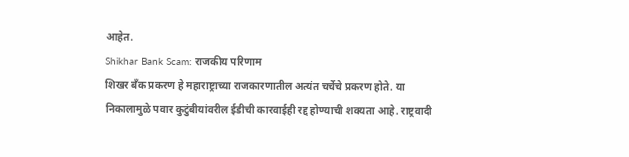आहेत.
Shikhar Bank Scam: राजकीय परिणाम
शिखर बँक प्रकरण हे महाराष्ट्राच्या राजकारणातील अत्यंत चर्चेचे प्रकरण होते. या निकालामुळे पवार कुटुंबीयांवरील ईडीची कारवाईही रद्द होण्याची शक्यता आहे. राष्ट्रवादी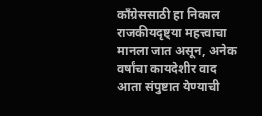काँग्रेससाठी हा निकाल राजकीयदृष्ट्या महत्त्वाचा मानला जात असून, अनेक वर्षांचा कायदेशीर वाद आता संपुष्टात येण्याची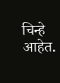चिन्हे आहेत.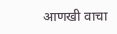आणखी वाचा